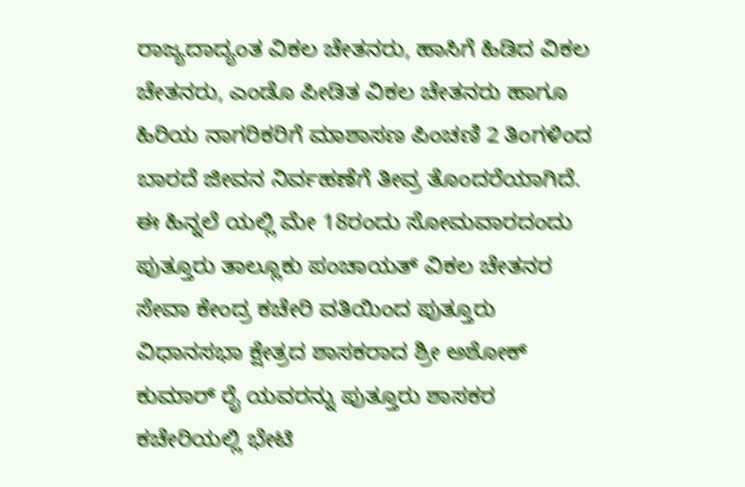ರಾಜ್ಯದಾದ್ಯಂತ ವಿಕಲ ಚೇತನರು, ಹಾಸಿಗೆ ಹಿಡಿದ ವಿಕಲ ಚೇತನರು, ಎಂಡೊ ಪೀಡಿತ ವಿಕಲ ಚೇತನರು ಹಾಗೂ ಹಿರಿಯ ನಾಗರಿಕರಿಗೆ ಮಾಶಾಸಣ ಪಿಂಚಣಿ 2 ತಿಂಗಳಿಂದ ಬಾರದೆ ಜೀವನ ನಿರ್ವಹಣೆಗೆ ತೀವ್ರ ತೊಂದರೆಯಾಗಿದೆ. ಈ ಹಿನ್ನಲೆ ಯಲ್ಲಿ ಮೇ 18ರಂದು ಸೋಮವಾರದಂದು ಪುತ್ತೂರು ತಾಲ್ಲೂಕು ಪಂಚಾಯತ್ ವಿಕಲ ಚೇತನರ ಸೇವಾ ಕೇಂದ್ರ ಕಚೇರಿ ವತಿಯಿಂದ ಪುತ್ತೂರು ವಿಧಾನಸಭಾ ಕ್ಷೇತ್ರದ ಶಾಸಕರಾದ ಶ್ರೀ ಅಶೋಕ್ ಕುಮಾರ್ ರೈ ಯವರನ್ನು ಪುತ್ತೂರು ಶಾಸಕರ ಕಚೇರಿಯಲ್ಲಿ ಭೇಟಿ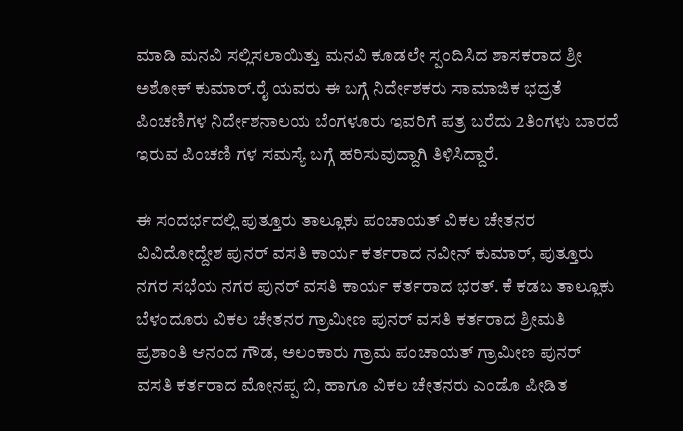ಮಾಡಿ ಮನವಿ ಸಲ್ಲಿಸಲಾಯಿತ್ತು ಮನವಿ ಕೂಡಲೇ ಸ್ಪಂದಿಸಿದ ಶಾಸಕರಾದ ಶ್ರೀ ಅಶೋಕ್ ಕುಮಾರ್.ರೈ ಯವರು ಈ ಬಗ್ಗೆ ನಿರ್ದೇಶಕರು ಸಾಮಾಜಿಕ ಭದ್ರತೆ ಪಿಂಚಣಿಗಳ ನಿರ್ದೇಶನಾಲಯ ಬೆಂಗಳೂರು ಇವರಿಗೆ ಪತ್ರ ಬರೆದು 2ತಿಂಗಳು ಬಾರದೆ ಇರುವ ಪಿಂಚಣಿ ಗಳ ಸಮಸ್ಯೆ ಬಗ್ಗೆ ಹರಿಸುವುದ್ದಾಗಿ ತಿಳಿಸಿದ್ದಾರೆ.

ಈ ಸಂದರ್ಭದಲ್ಲಿ ಪುತ್ತೂರು ತಾಲ್ಲೂಕು ಪಂಚಾಯತ್ ವಿಕಲ ಚೇತನರ ವಿವಿದೋದ್ದೇಶ ಪುನರ್ ವಸತಿ ಕಾರ್ಯ ಕರ್ತರಾದ ನವೀನ್ ಕುಮಾರ್, ಪುತ್ತೂರು ನಗರ ಸಭೆಯ ನಗರ ಪುನರ್ ವಸತಿ ಕಾರ್ಯ ಕರ್ತರಾದ ಭರತ್. ಕೆ ಕಡಬ ತಾಲ್ಲೂಕು ಬೆಳಂದೂರು ವಿಕಲ ಚೇತನರ ಗ್ರಾಮೀಣ ಪುನರ್ ವಸತಿ ಕರ್ತರಾದ ಶ್ರೀಮತಿ ಪ್ರಶಾಂತಿ ಆನಂದ ಗೌಡ, ಅಲಂಕಾರು ಗ್ರಾಮ ಪಂಚಾಯತ್ ಗ್ರಾಮೀಣ ಪುನರ್ ವಸತಿ ಕರ್ತರಾದ ಮೋನಪ್ಪ ಬಿ, ಹಾಗೂ ವಿಕಲ ಚೇತನರು ಎಂಡೊ ಪೀಡಿತ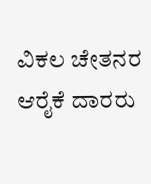ವಿಕಲ ಚೇತನರ ಆರೈಕೆ ದಾರರು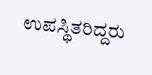ಉಪಸ್ಥಿತರಿದ್ದರು